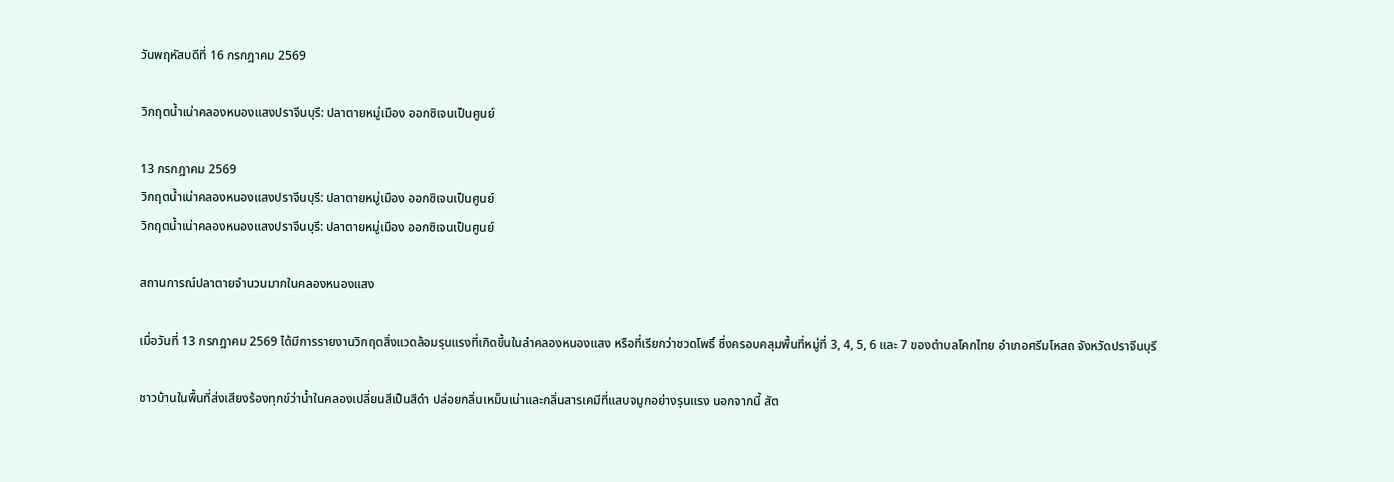วันพฤหัสบดีที่ 16 กรกฎาคม 2569

วิกฤตน้ำเน่าคลองหนองแสงปราจีนบุรี: ปลาตายหมู่เมือง ออกซิเจนเป็นศูนย์

13 กรกฎาคม 2569
วิกฤตน้ำเน่าคลองหนองแสงปราจีนบุรี: ปลาตายหมู่เมือง ออกซิเจนเป็นศูนย์
วิกฤตน้ำเน่าคลองหนองแสงปราจีนบุรี: ปลาตายหมู่เมือง ออกซิเจนเป็นศูนย์

สถานการณ์ปลาตายจำนวนมากในคลองหนองแสง

เมื่อวันที่ 13 กรกฎาคม 2569 ได้มีการรายงานวิกฤตสิ่งแวดล้อมรุนแรงที่เกิดขึ้นในลำคลองหนองแสง หรือที่เรียกว่าชวดโพธิ์ ซึ่งครอบคลุมพื้นที่หมู่ที่ 3, 4, 5, 6 และ 7 ของตำบลโคกไทย อำเภอศรีมโหสถ จังหวัดปราจีนบุรี

ชาวบ้านในพื้นที่ส่งเสียงร้องทุกข์ว่าน้ำในคลองเปลี่ยนสีเป็นสีดำ ปล่อยกลิ่นเหม็นเน่าและกลิ่นสารเคมีที่แสบจมูกอย่างรุนแรง นอกจากนี้ สัต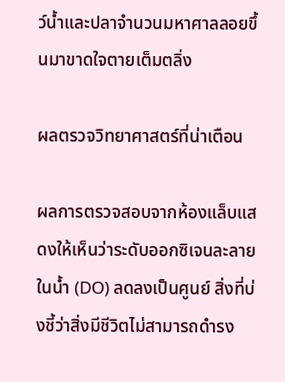ว์น้ำและปลาจำนวนมหาศาลลอยขึ้นมาขาดใจตายเต็มตลิ่ง

ผลตรวจวิทยาศาสตร์ที่น่าเตือน

ผลการตรวจสอบจากห้องแล็บแสดงให้เห็นว่าระดับออกซิเจนละลายในน้ำ (DO) ลดลงเป็นศูนย์ สิ่งที่บ่งชี้ว่าสิ่งมีชีวิตไม่สามารถดำรง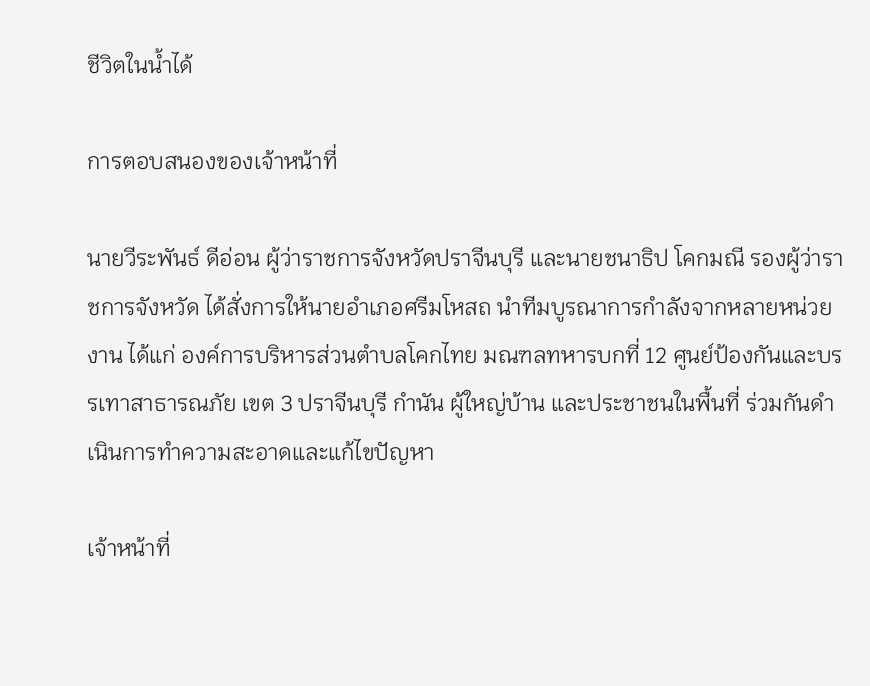ชีวิตในน้ำได้

การตอบสนองของเจ้าหน้าที่

นายวีระพันธ์ ดีอ่อน ผู้ว่าราชการจังหวัดปราจีนบุรี และนายชนาธิป โคกมณี รองผู้ว่าราชการจังหวัด ได้สั่งการให้นายอำเภอศรีมโหสถ นำทีมบูรณาการกำลังจากหลายหน่วยงาน ได้แก่ องค์การบริหารส่วนตำบลโคกไทย มณฑลทหารบกที่ 12 ศูนย์ป้องกันและบรรเทาสาธารณภัย เขต 3 ปราจีนบุรี กำนัน ผู้ใหญ่บ้าน และประชาชนในพื้นที่ ร่วมกันดำเนินการทำความสะอาดและแก้ไขปัญหา

เจ้าหน้าที่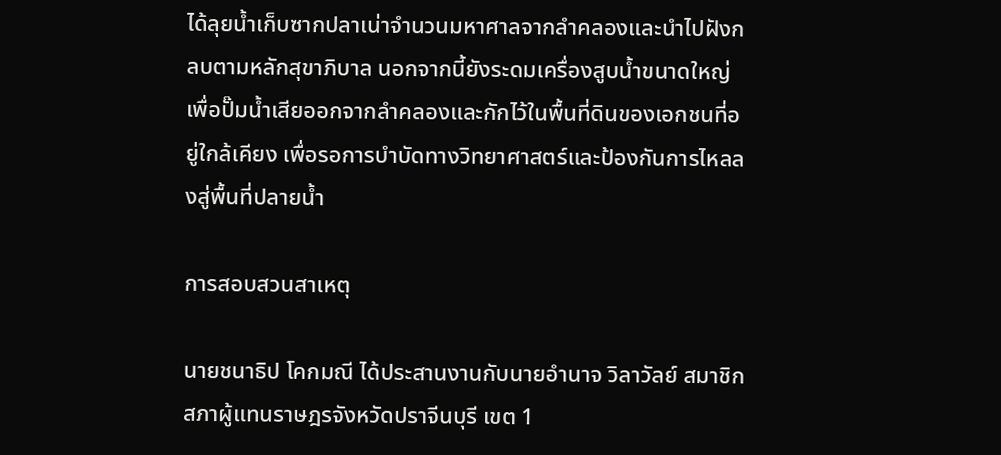ได้ลุยน้ำเก็บซากปลาเน่าจำนวนมหาศาลจากลำคลองและนำไปฝังกลบตามหลักสุขาภิบาล นอกจากนี้ยังระดมเครื่องสูบน้ำขนาดใหญ่เพื่อปั๊มน้ำเสียออกจากลำคลองและกักไว้ในพื้นที่ดินของเอกชนที่อยู่ใกล้เคียง เพื่อรอการบำบัดทางวิทยาศาสตร์และป้องกันการไหลลงสู่พื้นที่ปลายน้ำ

การสอบสวนสาเหตุ

นายชนาธิป โคกมณี ได้ประสานงานกับนายอำนาจ วิลาวัลย์ สมาชิกสภาผู้แทนราษฎรจังหวัดปราจีนบุรี เขต 1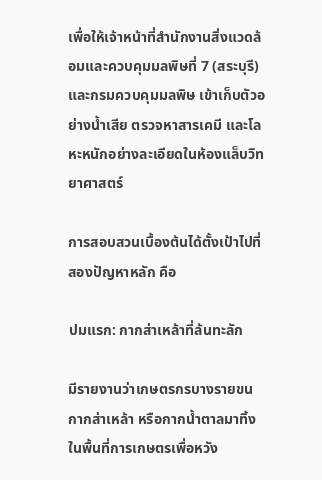เพื่อให้เจ้าหน้าที่สำนักงานสิ่งแวดล้อมและควบคุมมลพิษที่ 7 (สระบุรี) และกรมควบคุมมลพิษ เข้าเก็บตัวอย่างน้ำเสีย ตรวจหาสารเคมี และโลหะหนักอย่างละเอียดในห้องแล็บวิทยาศาสตร์

การสอบสวนเบื้องต้นได้ตั้งเป้าไปที่สองปัญหาหลัก คือ

ปมแรก: กากส่าเหล้าที่ล้นทะลัก

มีรายงานว่าเกษตรกรบางรายขนกากส่าเหล้า หรือกากน้ำตาลมาทิ้งในพื้นที่การเกษตรเพื่อหวัง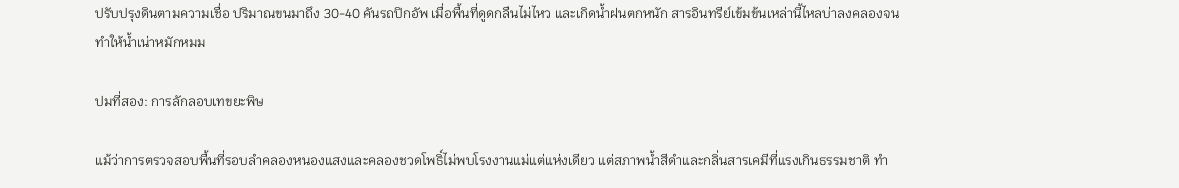ปรับปรุงดินตามความเชื่อ ปริมาณขนมาถึง 30-40 คันรถปิกอัพ เมื่อพื้นที่ดูดกลืนไม่ไหว และเกิดน้ำฝนตกหนัก สารอินทรีย์เข้มข้นเหล่านี้ไหลบ่าลงคลองจนทำให้น้ำเน่าหมักหมม

ปมที่สอง: การลักลอบเทขยะพิษ

แม้ว่าการตรวจสอบพื้นที่รอบลำคลองหนองแสงและคลองชวดโพธิ์ไม่พบโรงงานแม่แต่แห่งเดียว แต่สภาพน้ำสีดำและกลิ่นสารเคมีที่แรงเกินธรรมชาติ ทำ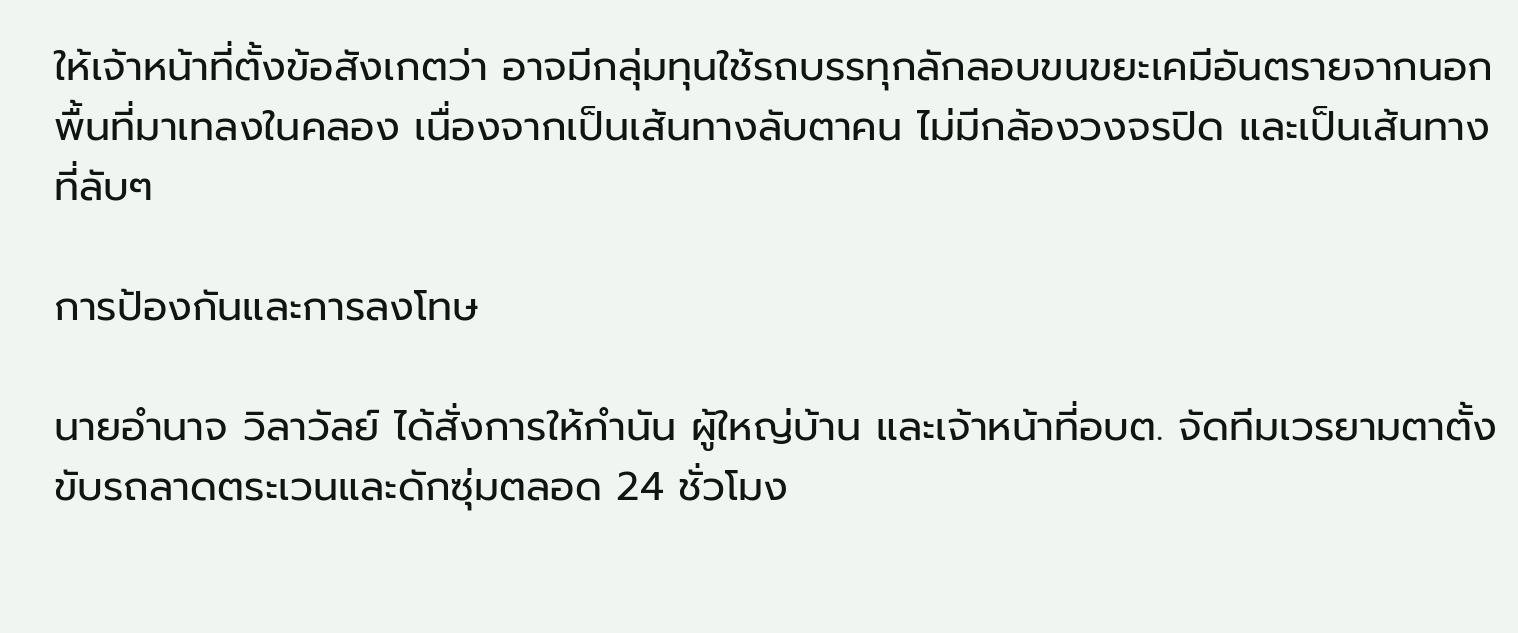ให้เจ้าหน้าที่ตั้งข้อสังเกตว่า อาจมีกลุ่มทุนใช้รถบรรทุกลักลอบขนขยะเคมีอันตรายจากนอกพื้นที่มาเทลงในคลอง เนื่องจากเป็นเส้นทางลับตาคน ไม่มีกล้องวงจรปิด และเป็นเส้นทางที่ลับๆ

การป้องกันและการลงโทษ

นายอำนาจ วิลาวัลย์ ได้สั่งการให้กำนัน ผู้ใหญ่บ้าน และเจ้าหน้าที่อบต. จัดทีมเวรยามตาตั้งขับรถลาดตระเวนและดักซุ่มตลอด 24 ชั่วโมง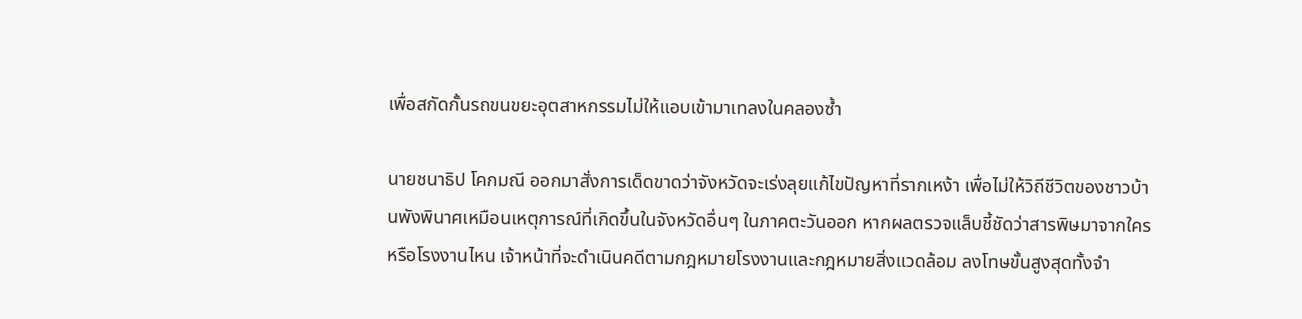เพื่อสกัดกั้นรถขนขยะอุตสาหกรรมไม่ให้แอบเข้ามาเทลงในคลองซ้ำ

นายชนาธิป โคกมณี ออกมาสั่งการเด็ดขาดว่าจังหวัดจะเร่งลุยแก้ไขปัญหาที่รากเหง้า เพื่อไม่ให้วิถีชีวิตของชาวบ้านพังพินาศเหมือนเหตุการณ์ที่เกิดขึ้นในจังหวัดอื่นๆ ในภาคตะวันออก หากผลตรวจแล็บชี้ชัดว่าสารพิษมาจากใครหรือโรงงานไหน เจ้าหน้าที่จะดำเนินคดีตามกฎหมายโรงงานและกฎหมายสิ่งแวดล้อม ลงโทษขั้นสูงสุดทั้งจำ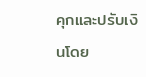คุกและปรับเงินโดย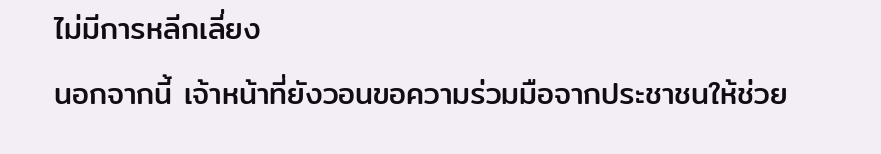ไม่มีการหลีกเลี่ยง

นอกจากนี้ เจ้าหน้าที่ยังวอนขอความร่วมมือจากประชาชนให้ช่วย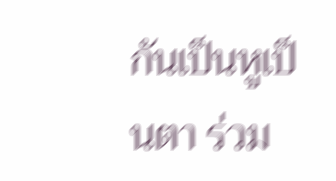กันเป็นหูเป็นตา ร่วม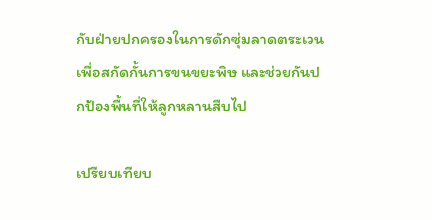กับฝ่ายปกครองในการดักซุ่มลาดตระเวน เพื่อสกัดกั้นการขนขยะพิษ และช่วยกันปกป้องพื้นที่ให้ลูกหลานสืบไป

เปรียบเทียบ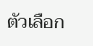ตัวเลือก